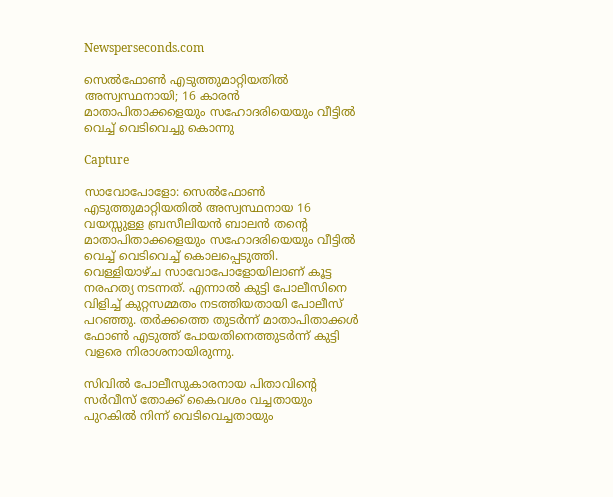Newsperseconds.com

സെല്‍ഫോണ്‍ എടുത്തുമാറ്റിയതില്‍ അസ്വസ്ഥനായി; 16 കാരന്‍ മാതാപിതാക്കളെയും സഹോദരിയെയും വീട്ടില്‍ വെച്ച് വെടിവെച്ചു കൊന്നു

Capture

സാവോപോളോ: സെല്‍ഫോണ്‍ എടുത്തുമാറ്റിയതില്‍ അസ്വസ്ഥനായ 16 വയസ്സുള്ള ബ്രസീലിയന്‍ ബാലന്‍ തന്റെ മാതാപിതാക്കളെയും സഹോദരിയെയും വീട്ടില്‍ വെച്ച് വെടിവെച്ച് കൊലപ്പെടുത്തി. വെള്ളിയാഴ്ച സാവോപോളോയിലാണ് കൂട്ട നരഹത്യ നടന്നത്. എന്നാല്‍ കുട്ടി പോലീസിനെ വിളിച്ച് കുറ്റസമ്മതം നടത്തിയതായി പോലീസ് പറഞ്ഞു. തര്‍ക്കത്തെ തുടര്‍ന്ന് മാതാപിതാക്കള്‍ ഫോണ്‍ എടുത്ത് പോയതിനെത്തുടര്‍ന്ന് കുട്ടി വളരെ നിരാശനായിരുന്നു.

സിവില്‍ പോലീസുകാരനായ പിതാവിന്റെ സര്‍വീസ് തോക്ക് കൈവശം വച്ചതായും പുറകില്‍ നിന്ന് വെടിവെച്ചതായും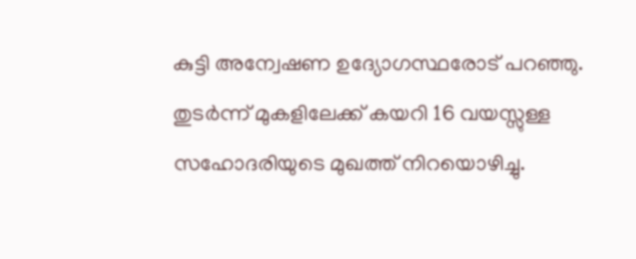കുട്ടി അന്വേഷണ ഉദ്യോഗസ്ഥരോട് പറഞ്ഞു. തുടര്‍ന്ന് മുകളിലേക്ക് കയറി 16 വയസ്സുള്ള സഹോദരിയുടെ മുഖത്ത് നിറയൊഴിച്ചു.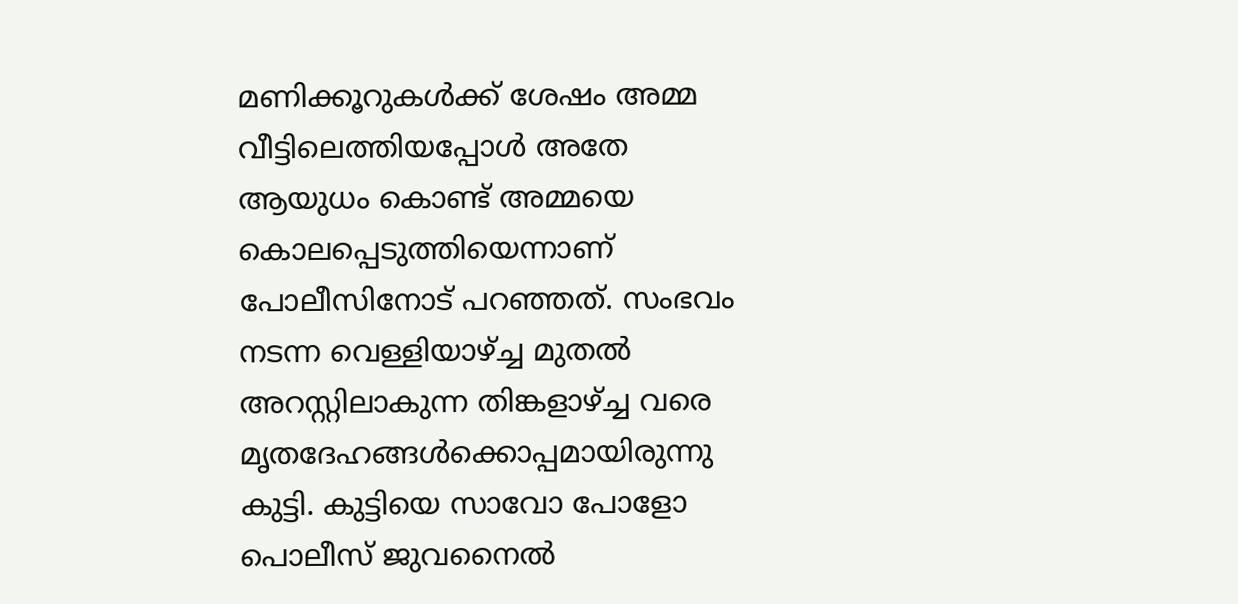മണിക്കൂറുകള്‍ക്ക് ശേഷം അമ്മ വീട്ടിലെത്തിയപ്പോള്‍ അതേ ആയുധം കൊണ്ട് അമ്മയെ കൊലപ്പെടുത്തിയെന്നാണ് പോലീസിനോട് പറഞ്ഞത്. സംഭവം നടന്ന വെള്ളിയാഴ്ച്ച മുതല്‍ അറസ്റ്റിലാകുന്ന തിങ്കളാഴ്ച്ച വരെ മൃതദേഹങ്ങള്‍ക്കൊപ്പമായിരുന്നു കുട്ടി. കുട്ടിയെ സാവോ പോളോ പൊലീസ് ജുവനൈല്‍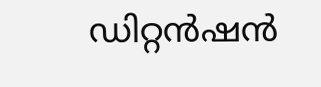ഡിറ്റന്‍ഷന്‍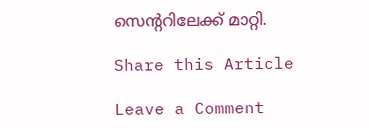സെന്ററിലേക്ക് മാറ്റി.

Share this Article

Leave a Comment